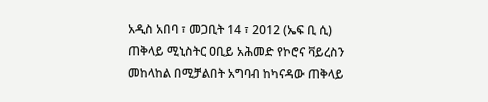አዲስ አበባ ፣ መጋቢት 14 ፣ 2012 (ኤፍ ቢ ሲ) ጠቅላይ ሚኒስትር ዐቢይ አሕመድ የኮሮና ቫይረስን መከላከል በሚቻልበት አግባብ ከካናዳው ጠቅላይ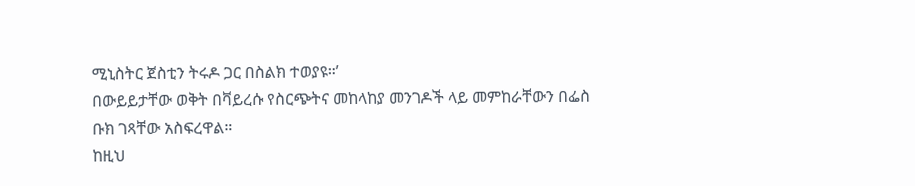ሚኒስትር ጀስቲን ትሩዶ ጋር በስልክ ተወያዩ።’
በውይይታቸው ወቅት በቫይረሱ የስርጭትና መከላከያ መንገዶች ላይ መምከራቸውን በፌስ ቡክ ገጻቸው አስፍረዋል።
ከዚህ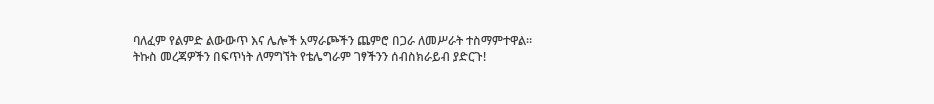ባለፈም የልምድ ልውውጥ እና ሌሎች አማራጮችን ጨምሮ በጋራ ለመሥራት ተስማምተዋል።
ትኩስ መረጃዎችን በፍጥነት ለማግኘት የቴሌግራም ገፃችንን ሰብስክራይብ ያድርጉ!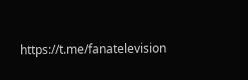https://t.me/fanatelevision